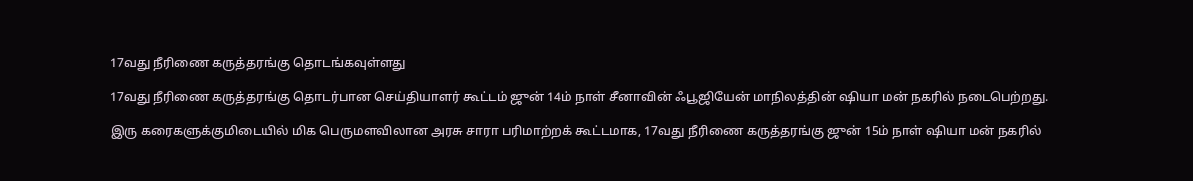17வது நீரிணை கருத்தரங்கு தொடங்கவுள்ளது

17வது நீரிணை கருத்தரங்கு தொடர்பான செய்தியாளர் கூட்டம் ஜுன் 14ம் நாள் சீனாவின் ஃபூஜியேன் மாநிலத்தின் ஷியா மன் நகரில் நடைபெற்றது.

இரு கரைகளுக்குமிடையில் மிக பெருமளவிலான அரசு சாரா பரிமாற்றக் கூட்டமாக, 17வது நீரிணை கருத்தரங்கு ஜுன் 15ம் நாள் ஷியா மன் நகரில்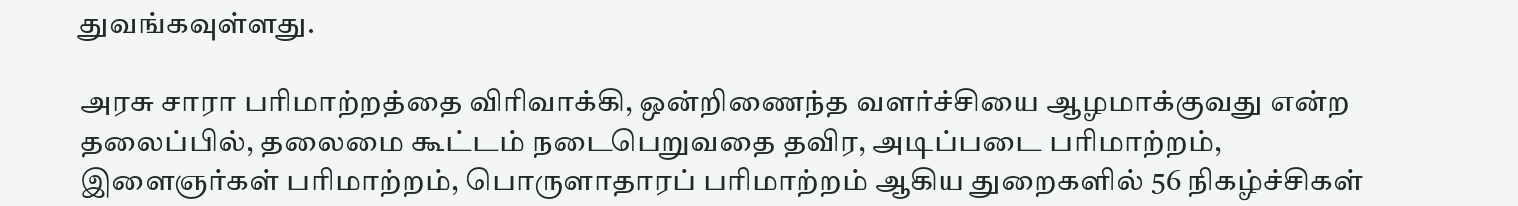துவங்கவுள்ளது.

அரசு சாரா பரிமாற்றத்தை விரிவாக்கி, ஒன்றிணைந்த வளர்ச்சியை ஆழமாக்குவது என்ற தலைப்பில், தலைமை கூட்டம் நடைபெறுவதை தவிர, அடிப்படை பரிமாற்றம், இளைஞர்கள் பரிமாற்றம், பொருளாதாரப் பரிமாற்றம் ஆகிய துறைகளில் 56 நிகழ்ச்சிகள்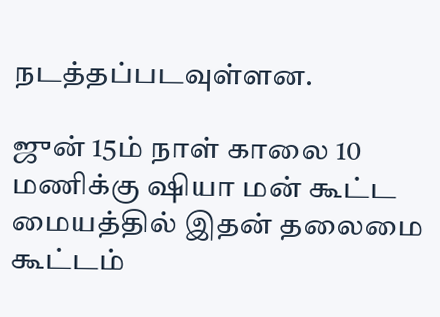நடத்தப்படவுள்ளன.

ஜுன் 15ம் நாள் காலை 10 மணிக்கு ஷியா மன் கூட்ட மையத்தில் இதன் தலைமை கூட்டம்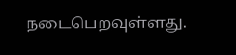நடைபெறவுள்ளது.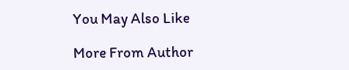You May Also Like

More From Author